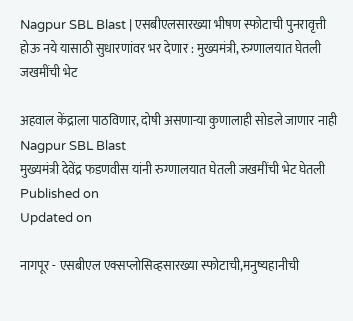Nagpur SBL Blast | एसबीएलसारख्या भीषण स्फोटाची पुनरावृत्ती होऊ नये यासाठी सुधारणांवर भर देणार : मुख्यमंत्री, रुग्णालयात घेतली जखमींची भेट

अहवाल केंद्राला पाठविणार, दोषी असणाऱ्या कुणालाही सोडले जाणार नाही
Nagpur SBL Blast
मुख्यमंत्री देवेंद्र फडणवीस यांनी रुग्णालयात घेतली जखमींची भेट घेतली
Published on
Updated on

नागपूर - एसबीएल एक्सप्लोसिव्हसारख्या स्फोटाची,मनुष्यहानीची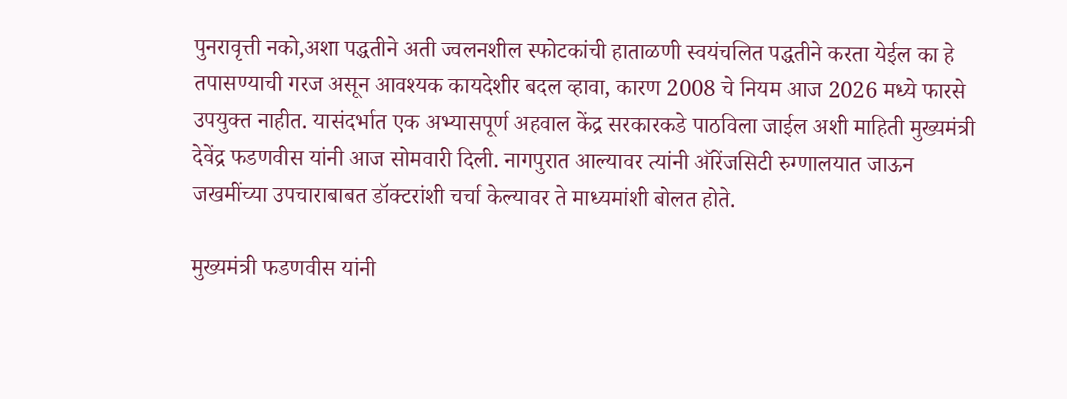पुनरावृत्ती नको,अशा पद्धतीने अती ज्वलनशील स्फोटकांची हाताळणी स्वयंचलित पद्धतीने करता येईल का हे तपासण्याची गरज असून आवश्यक कायदेशीर बदल व्हावा, कारण 2008 चे नियम आज 2026 मध्ये फारसे उपयुक्त नाहीत. यासंदर्भात एक अभ्यासपूर्ण अहवाल केंद्र सरकारकडे पाठविला जाईल अशी माहिती मुख्यमंत्री देवेंद्र फडणवीस यांनी आज सोमवारी दिली. नागपुरात आल्यावर त्यांनी ऑरेंजसिटी रुग्णालयात जाऊन जखमींच्या उपचाराबाबत डॉक्टरांशी चर्चा केल्यावर ते माध्यमांशी बोलत होते.

मुख्यमंत्री फडणवीस यांनी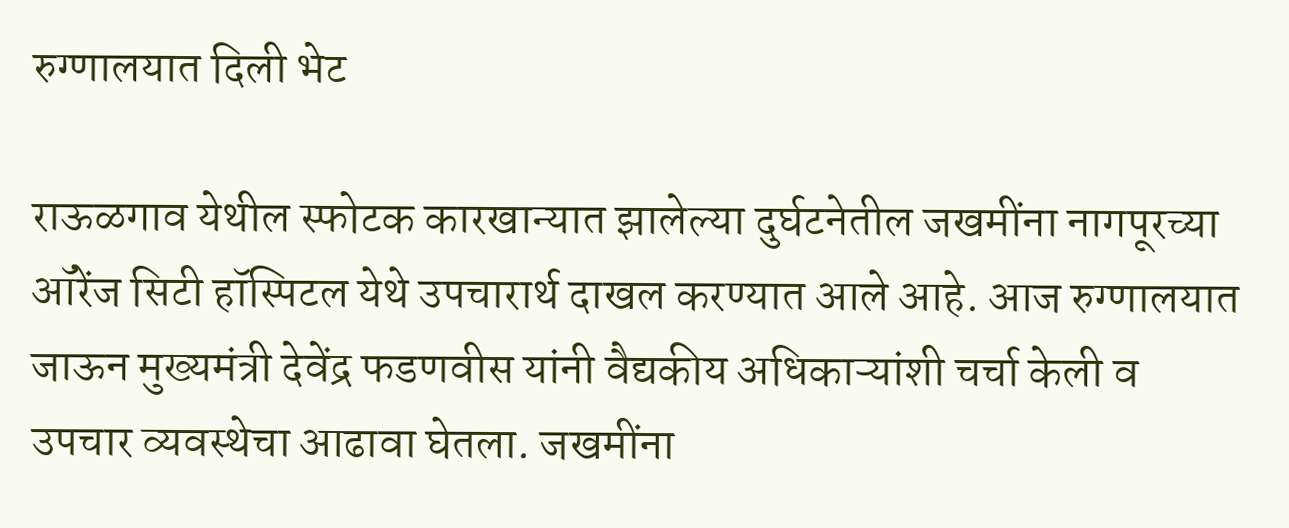रुग्णालयात दिली भेट

राऊळगाव येथील स्फोटक कारखान्यात झालेल्या दुर्घटनेतील जखमींना नागपूरच्या ऑरेंज सिटी हॉस्पिटल येथे उपचारार्थ दाखल करण्यात आले आहे. आज रुग्णालयात जाऊन मुख्यमंत्री देवेंद्र फडणवीस यांनी वैद्यकीय अधिकाऱ्यांशी चर्चा केली व उपचार व्यवस्थेचा आढावा घेतला. जखमींना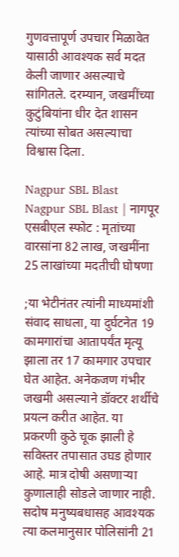गुणवत्तापूर्ण उपचार मिळावेत यासाठी आवश्यक सर्व मदत केली जाणार असल्याचे सांगितले. दरम्यान, जखमींच्या कुटुंबियांना धीर देत शासन त्यांच्या सोबत असल्याचा विश्वास दिला.

Nagpur SBL Blast
Nagpur SBL Blast | नागपूर एसबीएल स्फोट : मृतांच्या वारसांना 82 लाख, जखमींना 25 लाखांच्या मदतीची घोषणा

;या भेटीनंतर त्‍यांनी माध्यमांशी संवाद साधला, या दुर्घटनेत 19 कामगारांचा आतापर्यंत मृत्यू झाला तर 17 कामगार उपचार घेत आहेत. अनेकजण गंभीर जखमी असल्याने डॉक्टर शर्थीचे प्रयत्न करीत आहेत. या प्रकरणी कुठे चूक झाली हे सविस्तर तपासात उघड होणार आहे. मात्र दोषी असणाऱ्या कुणालाही सोडले जाणार नाही. सदोष मनुष्यबधासह आवश्यक त्या कलमानुसार पोलिसांनी 21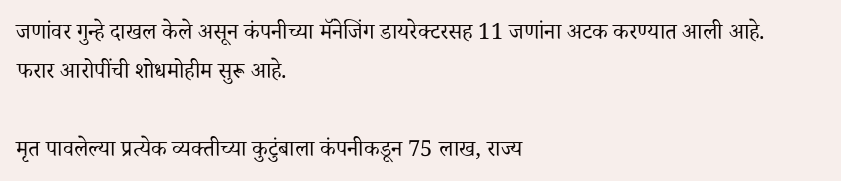जणांवर गुन्हे दाखल केले असून कंपनीच्या मॅनेजिंग डायरेक्टरसह 11 जणांना अटक करण्यात आली आहे. फरार आरोपींची शोधमोहीम सुरू आहे.

मृत पावलेल्या प्रत्येक व्यक्तीच्या कुटुंबाला कंपनीकडून 75 लाख, राज्य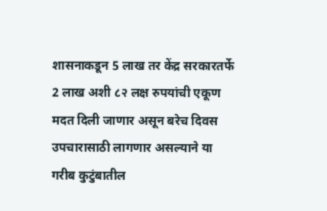शासनाकडून 5 लाख तर केंद्र सरकारतर्फे 2 लाख अशी ८२ लक्ष रुपयांची एकूण मदत दिली जाणार असून बरेच दिवस उपचारासाठी लागणार असल्याने या गरीब कुटुंबातील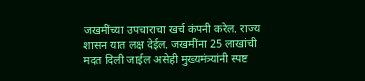जखमींच्या उपचाराचा खर्च कंपनी करेल. राज्य शासन यात लक्ष देईल. जखमींना 25 लाखांची मदत दिली जाईल असेही मुख्यमंत्र्यांनी स्पष्ट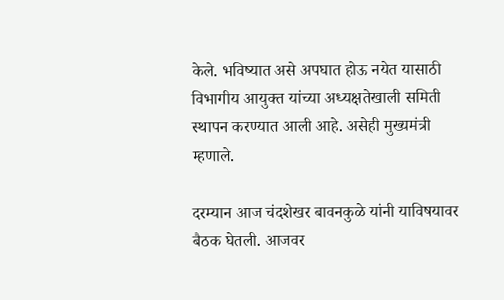केले. भविष्यात असे अपघात होऊ नयेत यासाठी विभागीय आयुक्त यांच्या अध्यक्षतेखाली समिती स्थापन करण्यात आली आहे. असेही मुख्यमंत्री म्हणाले.

दरम्यान आज चंदशेखर बावनकुळे यांनी याविषयावर बैठक घेतली. आजवर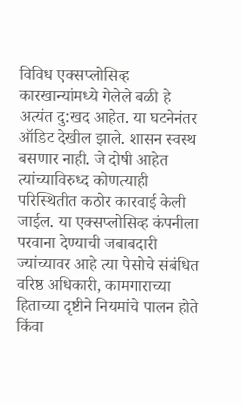विविध एक्सप्लोसिव्ह कारखान्यांमध्ये गेलेले बळी हे अत्यंत दु:खद आहेत. या घटनेनंतर ऑडिट देखील झाले. शासन स्वस्थ बसणार नाही. जे दोषी आहेत त्यांच्याविरुध्द कोणत्याही परिस्थितीत कठोर कारवाई केली जाईल. या एक्सप्लोसिव्ह कंपनीला परवाना देण्याची जबाबदारी ज्यांच्यावर आहे त्या पेसोचे संबंधित वरिष्ठ अधिकारी, कामगाराच्या हिताच्या दृष्टीने नियमांचे पालन होते किंवा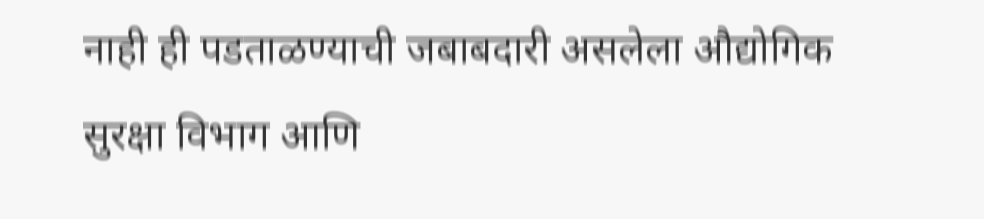नाही ही पडताळण्याची जबाबदारी असलेला औद्योगिक सुरक्षा विभाग आणि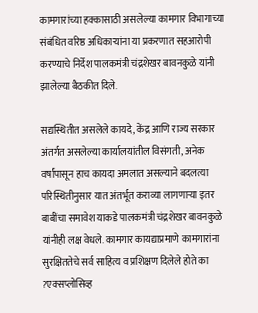कामगारांच्या हक्कासाठी असलेल्या कामगार विभागाच्या संबंधित वरिष्ठ अधिकाऱ्यांना या प्रकरणात सहआरोपी करण्याचे निर्देश पालकमंत्री चंद्रशेखर बावनकुळे यांनी झालेल्या बैठकीत दिले.

सद्यस्थितीत असलेले कायदे, केंद्र आणि राज्य सरकार अंतर्गत असलेल्या कार्यालयांतील विसंगती, अनेक वर्षांपासून हाच कायदा अमलात असल्याने बदलत्या परिस्थितीनुसार यात अंतर्भूत कराव्या लागणाऱ्या इतर बाबींचा समावेश याकडे पालकमंत्री चंद्रशेखर बावनकुळे यांनीही लक्ष वेधले. कामगार कायद्याप्रमाणे कामगारांना सुरक्षिततेचे सर्व साहित्य व प्रशिक्षण दिलेले होते का ?एक्सप्लोसिव्ह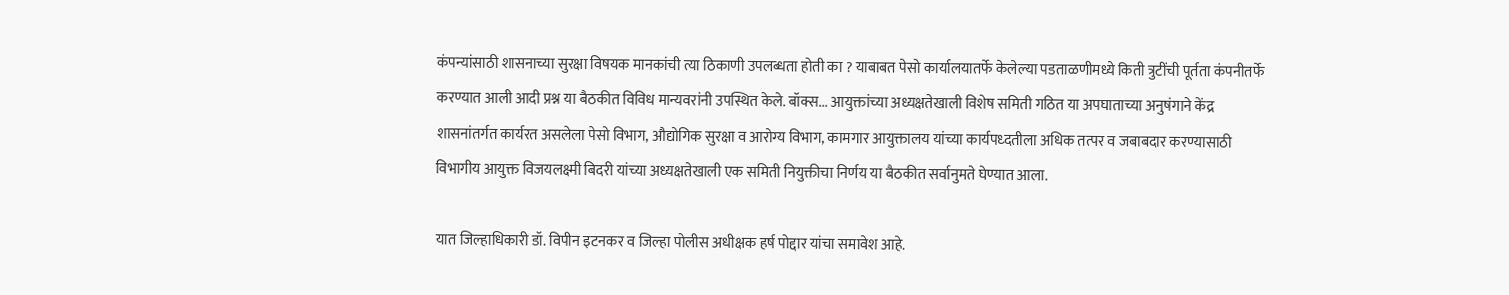कंपन्यांसाठी शासनाच्या सुरक्षा विषयक मानकांची त्या ठिकाणी उपलब्धता होती का ? याबाबत पेसो कार्यालयातर्फे केलेल्या पडताळणीमध्ये किती त्रुटींची पूर्तता कंपनीतर्फे करण्यात आली आदी प्रश्न या बैठकीत विविध मान्यवरांनी उपस्थित केले. बॉक्स... आयुक्तांच्या अध्यक्षतेखाली विशेष समिती गठित या अपघाताच्या अनुषंगाने केंद्र शासनांतर्गत कार्यरत असलेला पेसो विभाग, औद्योगिक सुरक्षा व आरोग्य विभाग, कामगार आयुक्तालय यांच्या कार्यपध्दतीला अधिक तत्पर व जबाबदार करण्यासाठी विभागीय आयुक्त विजयलक्ष्मी बिदरी यांच्या अध्यक्षतेखाली एक समिती नियुक्तीचा निर्णय या बैठकीत सर्वानुमते घेण्यात आला.

यात जिल्हाधिकारी डॉ. विपीन इटनकर व जिल्हा पोलीस अधीक्षक हर्ष पोद्दार यांचा समावेश आहे.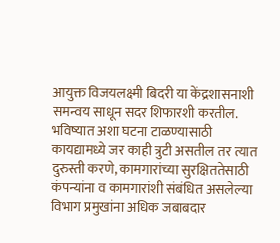आयुक्त विजयलक्ष्मी बिदरी या केंद्रशासनाशी समन्वय साधून सदर शिफारशी करतील. भविष्यात अशा घटना टाळण्यासाठी कायद्यामध्ये जर काही त्रुटी असतील तर त्यात दुरुस्ती करणे, कामगारांच्या सुरक्षिततेसाठी कंपन्यांना व कामगारांशी संबंधित असलेल्या विभाग प्रमुखांना अधिक जबाबदार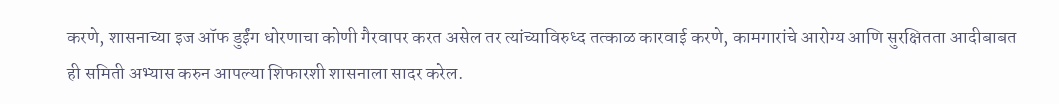करणे, शासनाच्या इज ऑफ डुईंग धोरणाचा कोणी गैरवापर करत असेल तर त्यांच्याविरुध्द तत्काळ कारवाई करणे, कामगारांचे आरोग्य आणि सुरक्षितता आदीबाबत ही समिती अभ्यास करुन आपल्या शिफारशी शासनाला सादर करेल.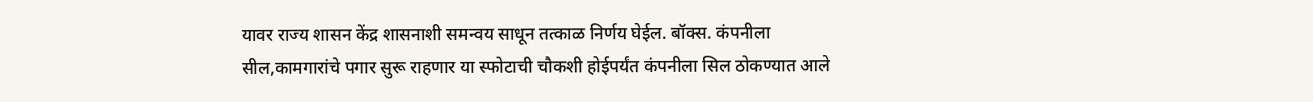यावर राज्य शासन केंद्र शासनाशी समन्वय साधून तत्काळ निर्णय घेईल. बॉक्स. कंपनीला सील,कामगारांचे पगार सुरू राहणार या स्फोटाची चौकशी होईपर्यंत कंपनीला सिल ठोकण्यात आले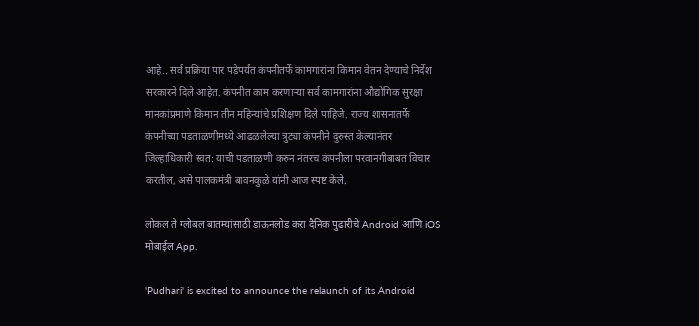आहे.. सर्व प्रक्रिया पार पडेपर्यंत कंपनीतर्फे कामगारांना किमान वेतन देण्याचे निर्देश सरकारने दिले आहेत. कंपनीत काम करणाऱ्या सर्व कामगारांना औद्योगिक सुरक्षा मानकांप्रमाणे किमान तीन महिन्यांचे प्रशिक्षण दिले पाहिजे. राज्य शासनातर्फे कंपनीच्या पडताळणीमध्ये आढळलेल्या त्रुट्या कंपनीने दुरुस्त केल्यानंतर जिल्हाधिकारी स्वत: याची पडताळणी करुन नंतरच कंपनीला परवानगीबाबत विचार करतील, असे पालकमंत्री बावनकुळे यांनी आज स्पष्ट केले.

लोकल ते ग्लोबल बातम्यांसाठी डाऊनलोड करा दैनिक पुढारीचे Android आणि iOS मोबाईल App.

'Pudhari' is excited to announce the relaunch of its Android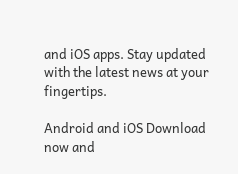and iOS apps. Stay updated with the latest news at your fingertips.

Android and iOS Download now and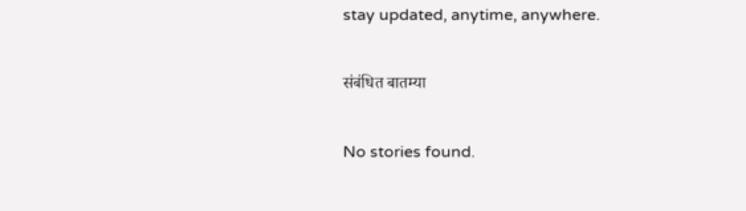stay updated, anytime, anywhere.

संबंधित बातम्या

No stories found.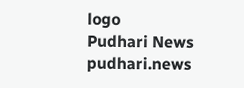logo
Pudhari News
pudhari.news